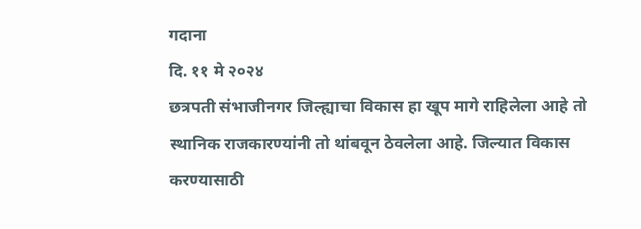गदाना
दि. ११ मे २०२४
छत्रपती संभाजीनगर जिल्ह्याचा विकास हा खूप मागे राहिलेला आहे तो स्थानिक राजकारण्यांनी तो थांबवून ठेवलेला आहे. जिल्यात विकास करण्यासाठी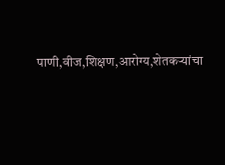पाणी,वीज,शिक्षण,आरोग्य,शेतकऱ्यांचा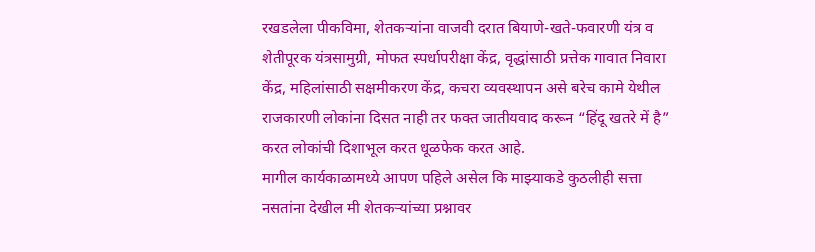रखडलेला पीकविमा, शेतकऱ्यांना वाजवी दरात बियाणे-खते-फवारणी यंत्र व शेतीपूरक यंत्रसामुग्री, मोफत स्पर्धापरीक्षा केंद्र, वृद्धांसाठी प्रत्तेक गावात निवारा केंद्र, महिलांसाठी सक्षमीकरण केंद्र, कचरा व्यवस्थापन असे बरेच कामे येथील राजकारणी लोकांना दिसत नाही तर फक्त जातीयवाद करून “हिंदू खतरे में है” करत लोकांची दिशाभूल करत धूळफेक करत आहे.
मागील कार्यकाळामध्ये आपण पहिले असेल कि माझ्याकडे कुठलीही सत्ता नसतांना देखील मी शेतकऱ्यांच्या प्रश्नावर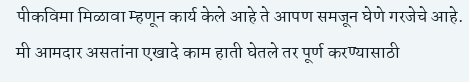पीकविमा मिळावा म्हणून कार्य केले आहे ते आपण समजून घेणे गरजेचे आहे. मी आमदार असतांना एखादे काम हाती घेतले तर पूर्ण करण्यासाठी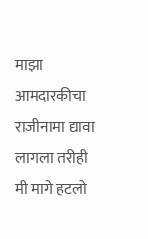माझा आमदारकीचा राजीनामा द्यावा लागला तरीही मी मागे हटलो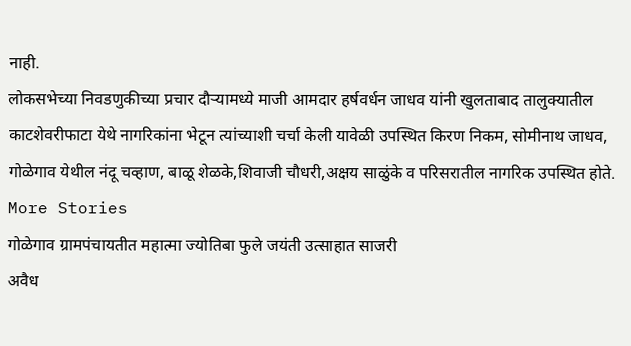नाही.
लोकसभेच्या निवडणुकीच्या प्रचार दौऱ्यामध्ये माजी आमदार हर्षवर्धन जाधव यांनी खुलताबाद तालुक्यातील काटशेवरीफाटा येथे नागरिकांना भेटून त्यांच्याशी चर्चा केली यावेळी उपस्थित किरण निकम, सोमीनाथ जाधव, गोळेगाव येथील नंदू चव्हाण, बाळू शेळके,शिवाजी चौधरी,अक्षय साळुंके व परिसरातील नागरिक उपस्थित होते.
More Stories
गोळेगाव ग्रामपंचायतीत महात्मा ज्योतिबा फुले जयंती उत्साहात साजरी
अवैध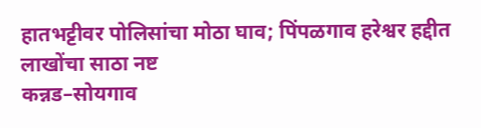हातभट्टीवर पोलिसांचा मोठा घाव; पिंपळगाव हरेश्वर हद्दीत लाखोंचा साठा नष्ट
कन्नड–सोयगाव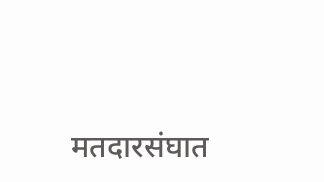मतदारसंघात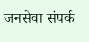जनसेवा संपर्क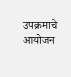उपक्रमाचे आयोजन